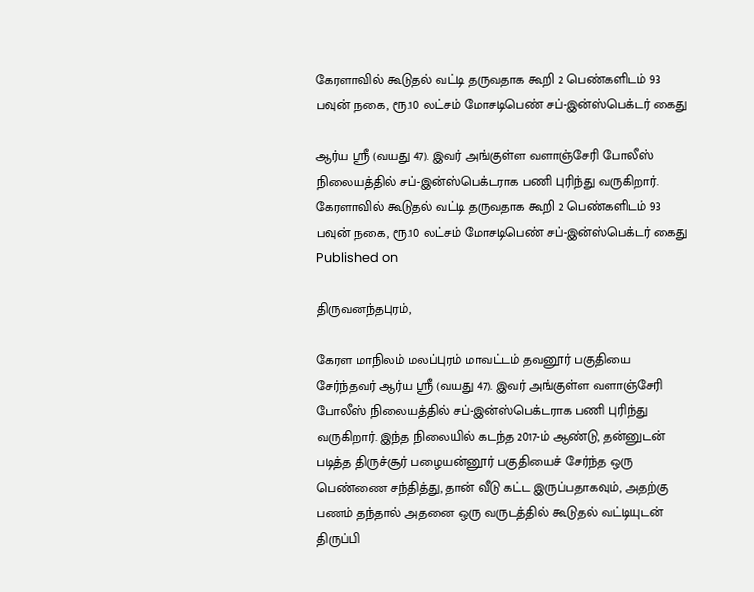கேரளாவில் கூடுதல் வட்டி தருவதாக கூறி 2 பெண்களிடம் 93 பவுன் நகை, ரூ.10 லட்சம் மோசடிபெண் சப்-இன்ஸ்பெக்டர் கைது

ஆர்ய ஸ்ரீ (வயது 47). இவர் அங்குள்ள வளாஞ்சேரி போலீஸ் நிலையத்தில் சப்-இன்ஸ்பெக்டராக பணி புரிந்து வருகிறார்.
கேரளாவில் கூடுதல் வட்டி தருவதாக கூறி 2 பெண்களிடம் 93 பவுன் நகை, ரூ.10 லட்சம் மோசடிபெண் சப்-இன்ஸ்பெக்டர் கைது
Published on

திருவனந்தபுரம்,

கேரள மாநிலம் மலப்புரம் மாவட்டம் தவனூர் பகுதியை சேர்ந்தவர் ஆர்ய ஸ்ரீ (வயது 47). இவர் அங்குள்ள வளாஞ்சேரி போலீஸ் நிலையத்தில் சப்-இன்ஸ்பெக்டராக பணி புரிந்து வருகிறார். இந்த நிலையில் கடந்த 2017-ம் ஆண்டு, தன்னுடன் படித்த திருச்சூர் பழையன்னூர் பகுதியைச் சேர்ந்த ஒரு பெண்ணை சந்தித்து, தான் வீடு கட்ட இருப்பதாகவும், அதற்கு பணம் தந்தால் அதனை ஒரு வருடத்தில் கூடுதல் வட்டியுடன் திருப்பி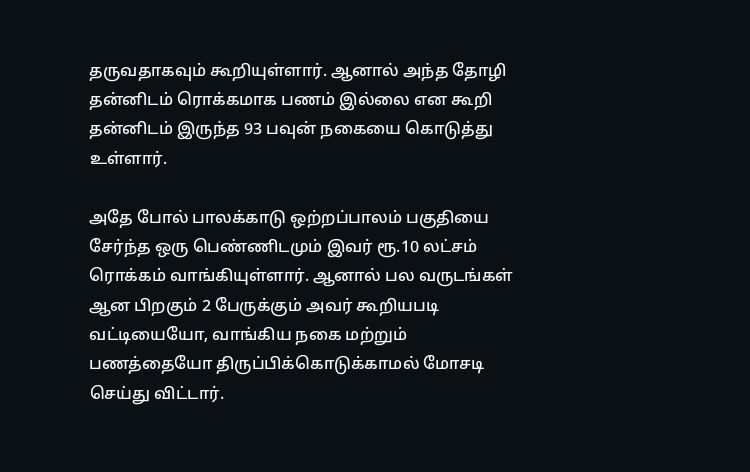தருவதாகவும் கூறியுள்ளார். ஆனால் அந்த தோழி தன்னிடம் ரொக்கமாக பணம் இல்லை என கூறி தன்னிடம் இருந்த 93 பவுன் நகையை கொடுத்து உள்ளார்.

அதே போல் பாலக்காடு ஒற்றப்பாலம் பகுதியை சேர்ந்த ஒரு பெண்ணிடமும் இவர் ரூ.10 லட்சம் ரொக்கம் வாங்கியுள்ளார். ஆனால் பல வருடங்கள் ஆன பிறகும் 2 பேருக்கும் அவர் கூறியபடி வட்டியையோ, வாங்கிய நகை மற்றும் பணத்தையோ திருப்பிக்கொடுக்காமல் மோசடி செய்து விட்டார்.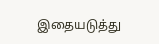இதையடுத்து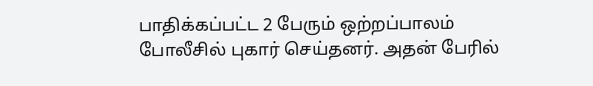பாதிக்கப்பட்ட 2 பேரும் ஒற்றப்பாலம் போலீசில் புகார் செய்தனர். அதன் பேரில்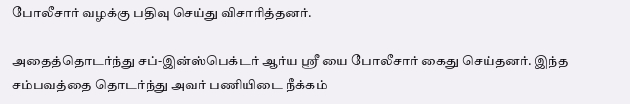போலீசார் வழக்கு பதிவு செய்து விசாரித்தனர்.

அதைத்தொடர்ந்து சப்-இன்ஸ்பெக்டர் ஆர்ய ஸ்ரீ யை போலீசார் கைது செய்தனர். இந்த சம்பவத்தை தொடர்ந்து அவர் பணியிடை நீக்கம்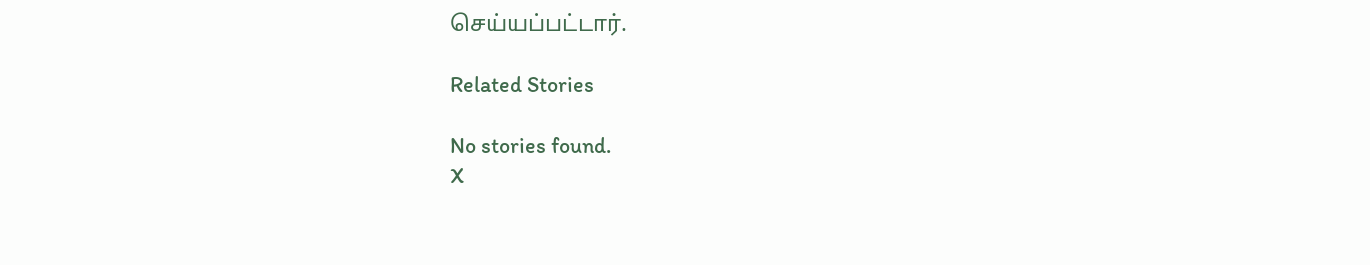செய்யப்பட்டார்.

Related Stories

No stories found.
X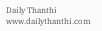Daily Thanthi
www.dailythanthi.com